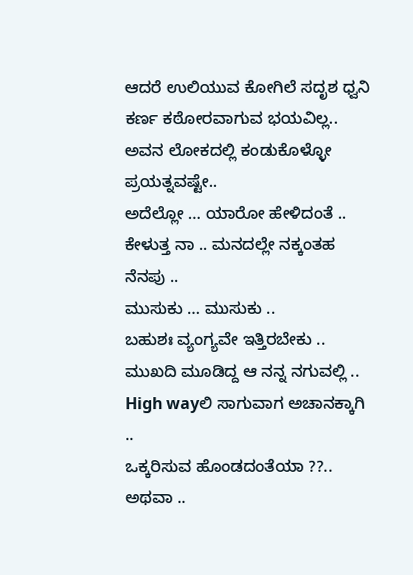ಆದರೆ ಉಲಿಯುವ ಕೋಗಿಲೆ ಸದೃಶ ಧ್ವನಿ ಕರ್ಣ ಕಠೋರವಾಗುವ ಭಯವಿಲ್ಲ..
ಅವನ ಲೋಕದಲ್ಲಿ ಕಂಡುಕೊಳ್ಳೋ ಪ್ರಯತ್ನವಷ್ಟೇ..
ಅದೆಲ್ಲೋ … ಯಾರೋ ಹೇಳಿದಂತೆ ..
ಕೇಳುತ್ತ ನಾ .. ಮನದಲ್ಲೇ ನಕ್ಕಂತಹ ನೆನಪು ..
ಮುಸುಕು … ಮುಸುಕು ..
ಬಹುಶಃ ವ್ಯಂಗ್ಯವೇ ಇತ್ತಿರಬೇಕು ..
ಮುಖದಿ ಮೂಡಿದ್ದ ಆ ನನ್ನ ನಗುವಲ್ಲಿ ..
High wayಲಿ ಸಾಗುವಾಗ ಅಚಾನಕ್ಕಾಗಿ ..
ಒಕ್ಕರಿಸುವ ಹೊಂಡದಂತೆಯಾ ??..
ಅಥವಾ ..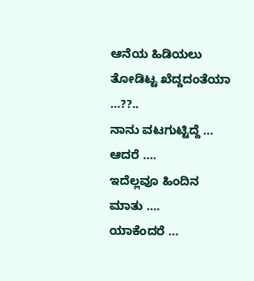ಆನೆಯ ಹಿಡಿಯಲು ತೋಡಿಟ್ಟ ಖೆದ್ದದಂತೆಯಾ …??..
ನಾನು ವಟಗುಟ್ಟಿದ್ದೆ …
ಆದರೆ ….
ಇದೆಲ್ಲವೂ ಹಿಂದಿನ ಮಾತು ….
ಯಾಕೆಂದರೆ …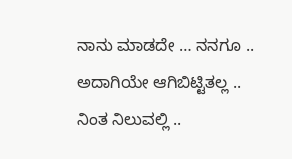ನಾನು ಮಾಡದೇ … ನನಗೂ .. ಅದಾಗಿಯೇ ಆಗಿಬಿಟ್ಟಿತಲ್ಲ ..
ನಿಂತ ನಿಲುವಲ್ಲಿ ..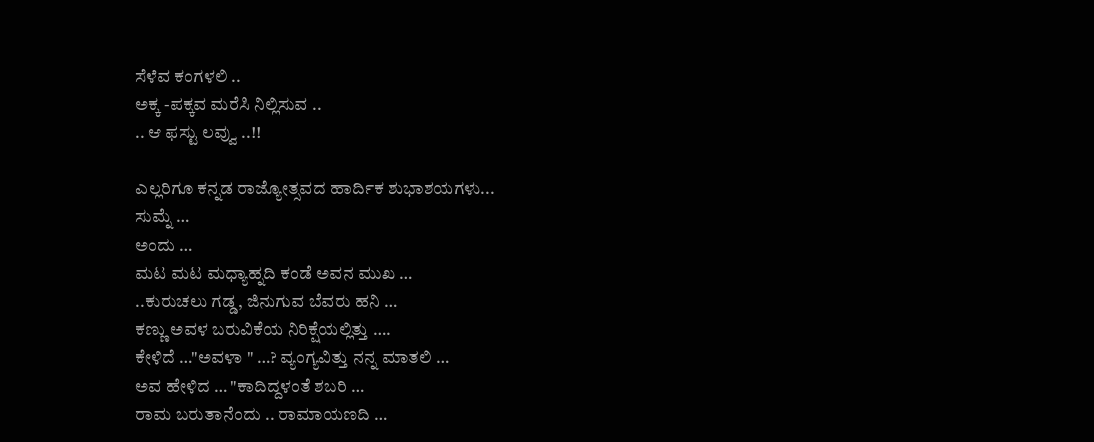ಸೆಳೆವ ಕಂಗಳಲಿ ..
ಅಕ್ಕ -ಪಕ್ಕವ ಮರೆಸಿ ನಿಲ್ಲಿಸುವ ..
.. ಆ ಫಸ್ಟು ಲವ್ವು ..!!

ಎಲ್ಲರಿಗೂ ಕನ್ನಡ ರಾಜ್ಯೋತ್ಸವದ ಹಾರ್ದಿಕ ಶುಭಾಶಯಗಳು...
ಸುಮ್ನೆ …
ಅಂದು …
ಮಟ ಮಟ ಮಧ್ಯಾಹ್ನದಿ ಕಂಡೆ ಅವನ ಮುಖ …
..ಕುರುಚಲು ಗಡ್ಡ, ಜಿನುಗುವ ಬೆವರು ಹನಿ …
ಕಣ್ಣು ಅವಳ ಬರುವಿಕೆಯ ನಿರಿಕ್ಷೆಯಲ್ಲಿತ್ತು ….
ಕೇಳಿದೆ …"ಅವಳಾ " …? ವ್ಯಂಗ್ಯವಿತ್ತು ನನ್ನ ಮಾತಲಿ …
ಅವ ಹೇಳಿದ … "ಕಾದಿದ್ದಳಂತೆ ಶಬರಿ …
ರಾಮ ಬರುತಾನೆಂದು .. ರಾಮಾಯಣದಿ …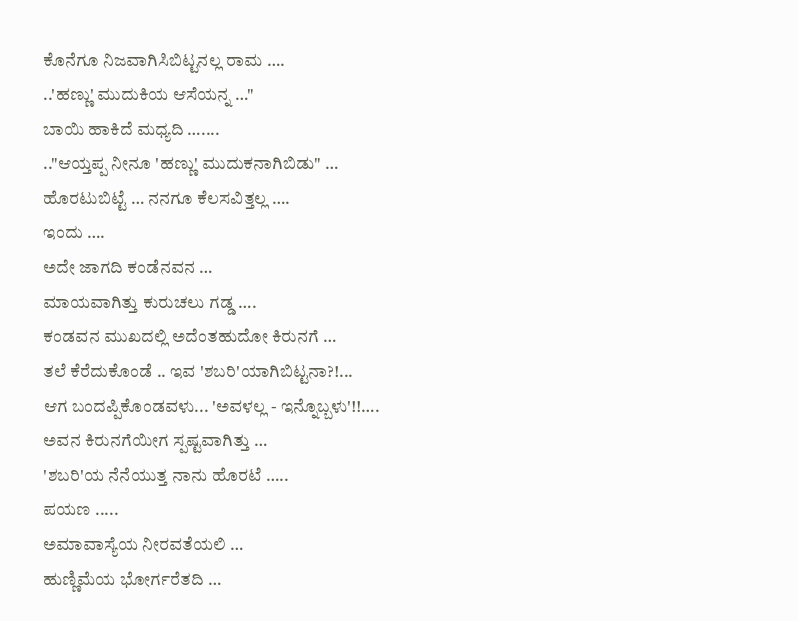ಕೊನೆಗೂ ನಿಜವಾಗಿಸಿಬಿಟ್ಟನಲ್ಲ ರಾಮ ….
..'ಹಣ್ಣು' ಮುದುಕಿಯ ಆಸೆಯನ್ನ …"
ಬಾಯಿ ಹಾಕಿದೆ ಮಧ್ಯದಿ …....
.."ಆಯ್ತಪ್ಪ ನೀನೂ 'ಹಣ್ಣು' ಮುದುಕನಾಗಿಬಿಡು" …
ಹೊರಟುಬಿಟ್ಟೆ … ನನಗೂ ಕೆಲಸವಿತ್ತಲ್ಲ ….
ಇಂದು ….
ಅದೇ ಜಾಗದಿ ಕಂಡೆನವನ …
ಮಾಯವಾಗಿತ್ತು ಕುರುಚಲು ಗಡ್ಡ ….
ಕಂಡವನ ಮುಖದಲ್ಲಿ ಅದೆಂತಹುದೋ ಕಿರುನಗೆ …
ತಲೆ ಕೆರೆದುಕೊಂಡೆ .. ಇವ 'ಶಬರಿ'ಯಾಗಿಬಿಟ್ಟನಾ?!...
ಆಗ ಬಂದಪ್ಪಿಕೊಂಡವಳು... 'ಅವಳಲ್ಲ - ಇನ್ನೊಬ್ಬಳು'!!….
ಅವನ ಕಿರುನಗೆಯೀಗ ಸ್ಪಷ್ಟವಾಗಿತ್ತು …
'ಶಬರಿ'ಯ ನೆನೆಯುತ್ತ ನಾನು ಹೊರಟೆ …..
ಪಯಣ .....
ಅಮಾವಾಸ್ಯೆಯ ನೀರವತೆಯಲಿ …
ಹುಣ್ಣಿಮೆಯ ಭೋರ್ಗರೆತದಿ …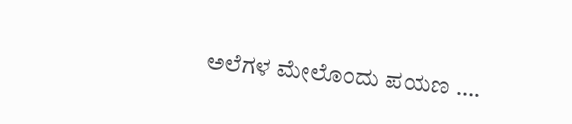ಅಲೆಗಳ ಮೇಲೊಂದು ಪಯಣ ….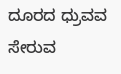ದೂರದ ಧ್ರುವವ ಸೇರುವ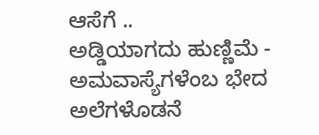ಆಸೆಗೆ ..
ಅಡ್ಡಿಯಾಗದು ಹುಣ್ಣಿಮೆ - ಅಮವಾಸ್ಯೆಗಳೆಂಬ ಭೇದ
ಅಲೆಗಳೊಡನೆ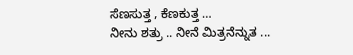ಸೆಣಸುತ್ತ , ಕೆಣಕುತ್ತ …
ನೀನು ಶತ್ರು .. ನೀನೆ ಮಿತ್ರನೆನ್ನುತ ...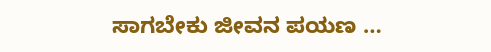ಸಾಗಬೇಕು ಜೀವನ ಪಯಣ …